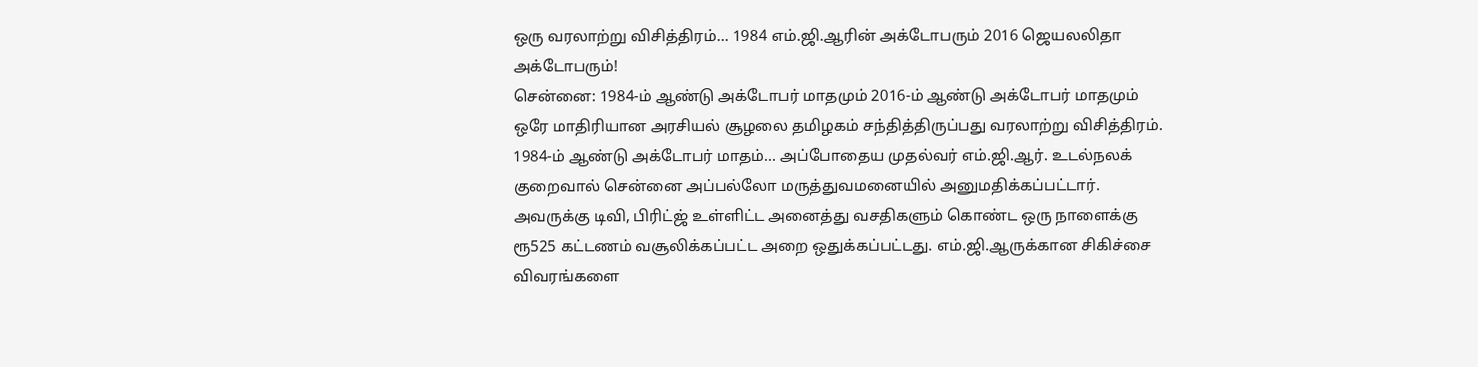ஒரு வரலாற்று விசித்திரம்... 1984 எம்.ஜி.ஆரின் அக்டோபரும் 2016 ஜெயலலிதா அக்டோபரும்!
சென்னை: 1984-ம் ஆண்டு அக்டோபர் மாதமும் 2016-ம் ஆண்டு அக்டோபர் மாதமும் ஒரே மாதிரியான அரசியல் சூழலை தமிழகம் சந்தித்திருப்பது வரலாற்று விசித்திரம்.
1984-ம் ஆண்டு அக்டோபர் மாதம்... அப்போதைய முதல்வர் எம்.ஜி.ஆர். உடல்நலக் குறைவால் சென்னை அப்பல்லோ மருத்துவமனையில் அனுமதிக்கப்பட்டார். அவருக்கு டிவி, பிரிட்ஜ் உள்ளிட்ட அனைத்து வசதிகளும் கொண்ட ஒரு நாளைக்கு ரூ525 கட்டணம் வசூலிக்கப்பட்ட அறை ஒதுக்கப்பட்டது. எம்.ஜி.ஆருக்கான சிகிச்சை விவரங்களை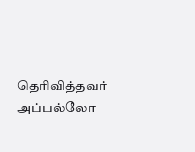தெரிவித்தவர் அப்பல்லோ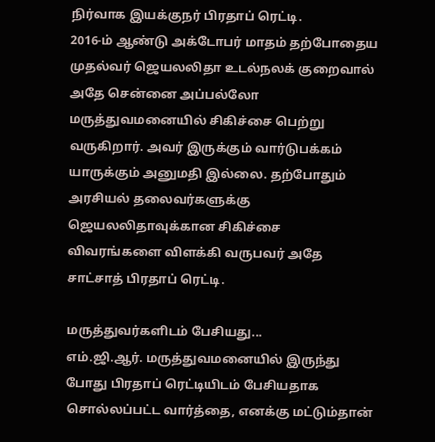நிர்வாக இயக்குநர் பிரதாப் ரெட்டி.
2016-ம் ஆண்டு அக்டோபர் மாதம் தற்போதைய முதல்வர் ஜெயலலிதா உடல்நலக் குறைவால் அதே சென்னை அப்பல்லோ மருத்துவமனையில் சிகிச்சை பெற்று வருகிறார். அவர் இருக்கும் வார்டுபக்கம் யாருக்கும் அனுமதி இல்லை. தற்போதும் அரசியல் தலைவர்களுக்கு ஜெயலலிதாவுக்கான சிகிச்சை விவரங்களை விளக்கி வருபவர் அதே சாட்சாத் பிரதாப் ரெட்டி.

மருத்துவர்களிடம் பேசியது...
எம்.ஜி.ஆர். மருத்துவமனையில் இருந்து போது பிரதாப் ரெட்டியிடம் பேசியதாக சொல்லப்பட்ட வார்த்தை, எனக்கு மட்டும்தான்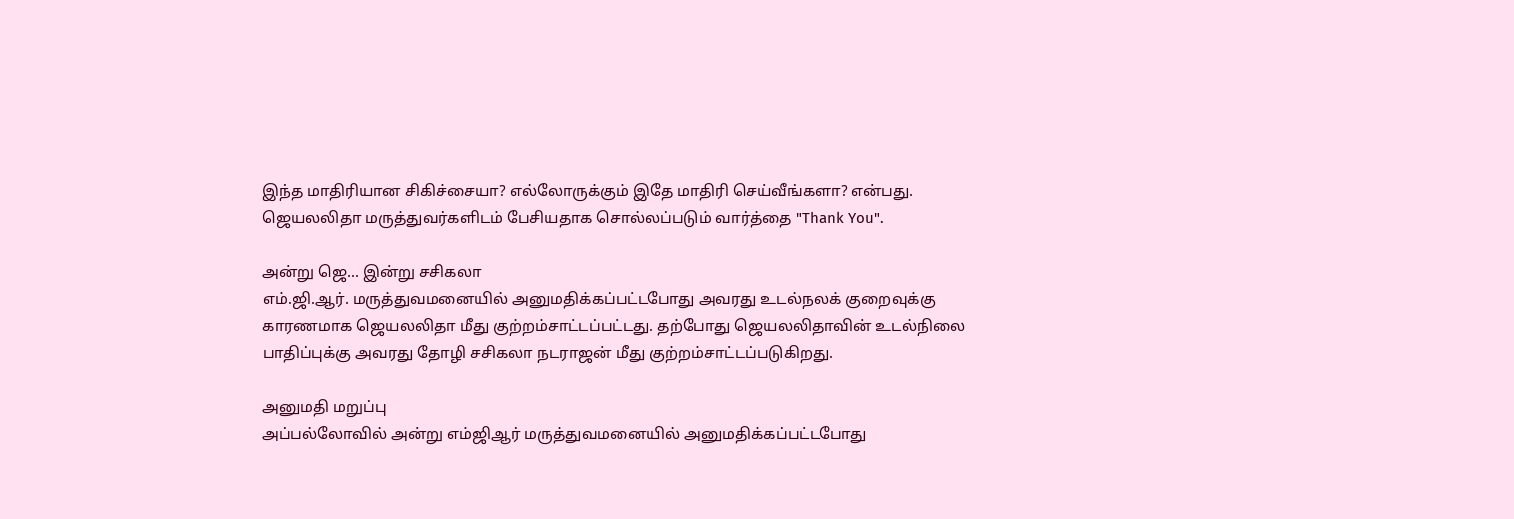இந்த மாதிரியான சிகிச்சையா? எல்லோருக்கும் இதே மாதிரி செய்வீங்களா? என்பது. ஜெயலலிதா மருத்துவர்களிடம் பேசியதாக சொல்லப்படும் வார்த்தை "Thank You".

அன்று ஜெ... இன்று சசிகலா
எம்.ஜி.ஆர். மருத்துவமனையில் அனுமதிக்கப்பட்டபோது அவரது உடல்நலக் குறைவுக்கு காரணமாக ஜெயலலிதா மீது குற்றம்சாட்டப்பட்டது. தற்போது ஜெயலலிதாவின் உடல்நிலை பாதிப்புக்கு அவரது தோழி சசிகலா நடராஜன் மீது குற்றம்சாட்டப்படுகிறது.

அனுமதி மறுப்பு
அப்பல்லோவில் அன்று எம்ஜிஆர் மருத்துவமனையில் அனுமதிக்கப்பட்டபோது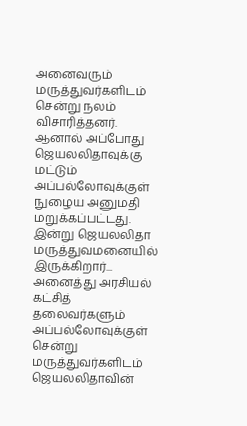அனைவரும் மருத்துவர்களிடம் சென்று நலம் விசாரித்தனர். ஆனால் அப்போது ஜெயலலிதாவுக்கு மட்டும் அப்பல்லோவுக்குள் நுழைய அனுமதி மறுக்கப்பட்டது. இன்று ஜெயலலிதா மருத்துவமனையில் இருக்கிறார்... அனைத்து அரசியல் கட்சித் தலைவர்களும் அப்பல்லோவுக்குள் சென்று மருத்துவர்களிடம் ஜெயலலிதாவின்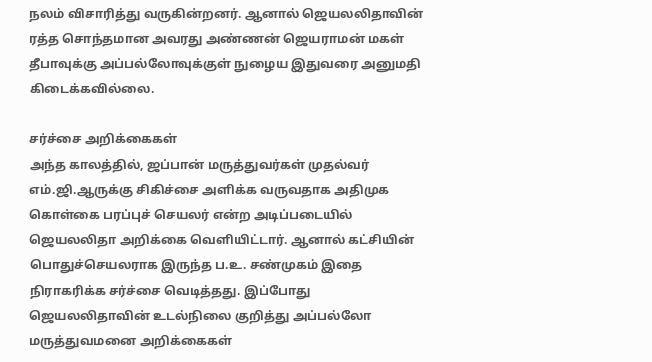நலம் விசாரித்து வருகின்றனர். ஆனால் ஜெயலலிதாவின் ரத்த சொந்தமான அவரது அண்ணன் ஜெயராமன் மகள் தீபாவுக்கு அப்பல்லோவுக்குள் நுழைய இதுவரை அனுமதி கிடைக்கவில்லை.

சர்ச்சை அறிக்கைகள்
அந்த காலத்தில், ஜப்பான் மருத்துவர்கள் முதல்வர் எம்.ஜி.ஆருக்கு சிகிச்சை அளிக்க வருவதாக அதிமுக கொள்கை பரப்புச் செயலர் என்ற அடிப்படையில் ஜெயலலிதா அறிக்கை வெளியிட்டார். ஆனால் கட்சியின் பொதுச்செயலராக இருந்த ப.உ. சண்முகம் இதை நிராகரிக்க சர்ச்சை வெடித்தது. இப்போது ஜெயலலிதாவின் உடல்நிலை குறித்து அப்பல்லோ மருத்துவமனை அறிக்கைகள்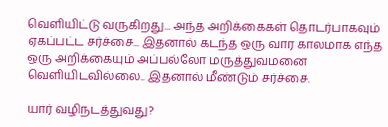வெளியிட்டு வருகிறது... அந்த அறிக்கைகள் தொடர்பாகவும் ஏகப்பட்ட சர்ச்சை... இதனால் கடந்த ஒரு வார காலமாக எந்த ஒரு அறிக்கையும் அப்பல்லோ மருத்துவமனை வெளியிடவில்லை.. இதனால் மீண்டும் சர்ச்சை.

யார் வழிநடத்துவது?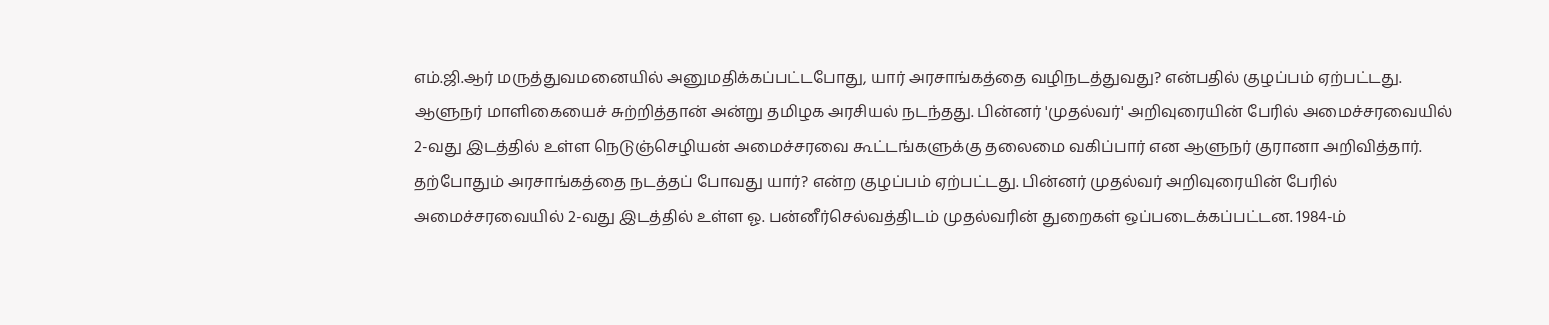எம்.ஜி.ஆர் மருத்துவமனையில் அனுமதிக்கப்பட்டபோது, யார் அரசாங்கத்தை வழிநடத்துவது? என்பதில் குழப்பம் ஏற்பட்டது. ஆளுநர் மாளிகையைச் சுற்றித்தான் அன்று தமிழக அரசியல் நடந்தது. பின்னர் 'முதல்வர்' அறிவுரையின் பேரில் அமைச்சரவையில் 2-வது இடத்தில் உள்ள நெடுஞ்செழியன் அமைச்சரவை கூட்டங்களுக்கு தலைமை வகிப்பார் என ஆளுநர் குரானா அறிவித்தார். தற்போதும் அரசாங்கத்தை நடத்தப் போவது யார்? என்ற குழப்பம் ஏற்பட்டது. பின்னர் முதல்வர் அறிவுரையின் பேரில் அமைச்சரவையில் 2-வது இடத்தில் உள்ள ஓ. பன்னீர்செல்வத்திடம் முதல்வரின் துறைகள் ஒப்படைக்கப்பட்டன. 1984-ம்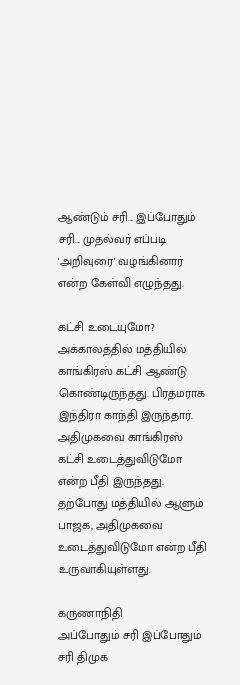ஆண்டும் சரி... இப்போதும் சரி... முதல்வர் எப்படி 'அறிவுரை' வழங்கினார் என்ற கேள்வி எழுந்தது.

கட்சி உடையுமோ?
அக்காலத்தில் மத்தியில் காங்கிரஸ் கட்சி ஆண்டு கொண்டிருந்தது. பிரதமராக இந்திரா காந்தி இருந்தார். அதிமுகவை காங்கிரஸ் கட்சி உடைத்துவிடுமோ என்ற பீதி இருந்தது. தற்போது மத்தியில் ஆளும் பாஜக, அதிமுகவை உடைத்துவிடுமோ என்ற பீதி உருவாகியுள்ளது.

கருணாநிதி
அப்போதும் சரி இப்போதும் சரி திமுக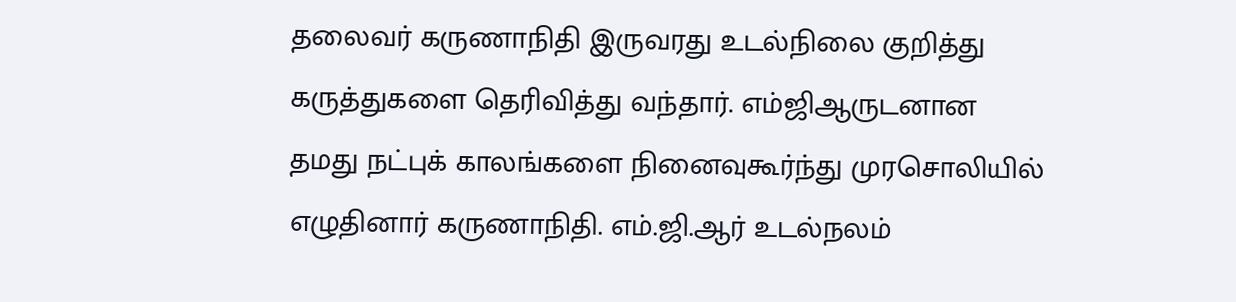தலைவர் கருணாநிதி இருவரது உடல்நிலை குறித்து கருத்துகளை தெரிவித்து வந்தார். எம்ஜிஆருடனான தமது நட்புக் காலங்களை நினைவுகூர்ந்து முரசொலியில் எழுதினார் கருணாநிதி. எம்.ஜி.ஆர் உடல்நலம்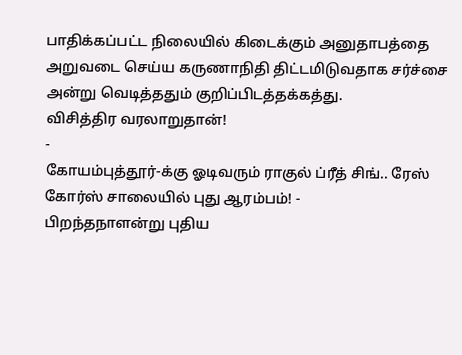பாதிக்கப்பட்ட நிலையில் கிடைக்கும் அனுதாபத்தை அறுவடை செய்ய கருணாநிதி திட்டமிடுவதாக சர்ச்சை அன்று வெடித்ததும் குறிப்பிடத்தக்கத்து.
விசித்திர வரலாறுதான்!
-
கோயம்புத்தூர்-க்கு ஓடிவரும் ராகுல் ப்ரீத் சிங்.. ரேஸ் கோர்ஸ் சாலையில் புது ஆரம்பம்! -
பிறந்தநாளன்று புதிய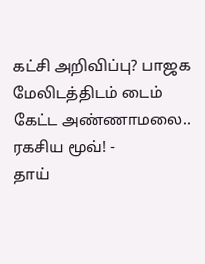கட்சி அறிவிப்பு? பாஜக மேலிடத்திடம் டைம் கேட்ட அண்ணாமலை.. ரகசிய மூவ்! -
தாய்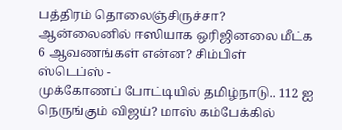பத்திரம் தொலைஞ்சிருச்சா? ஆன்லைனில் ஈஸியாக ஒரிஜினலை மீட்க 6 ஆவணங்கள் என்ன? சிம்பிள் ஸ்டெப்ஸ் -
முக்கோணப் போட்டியில் தமிழ்நாடு.. 112 ஐ நெருங்கும் விஜய்? மாஸ் கம்பேக்கில்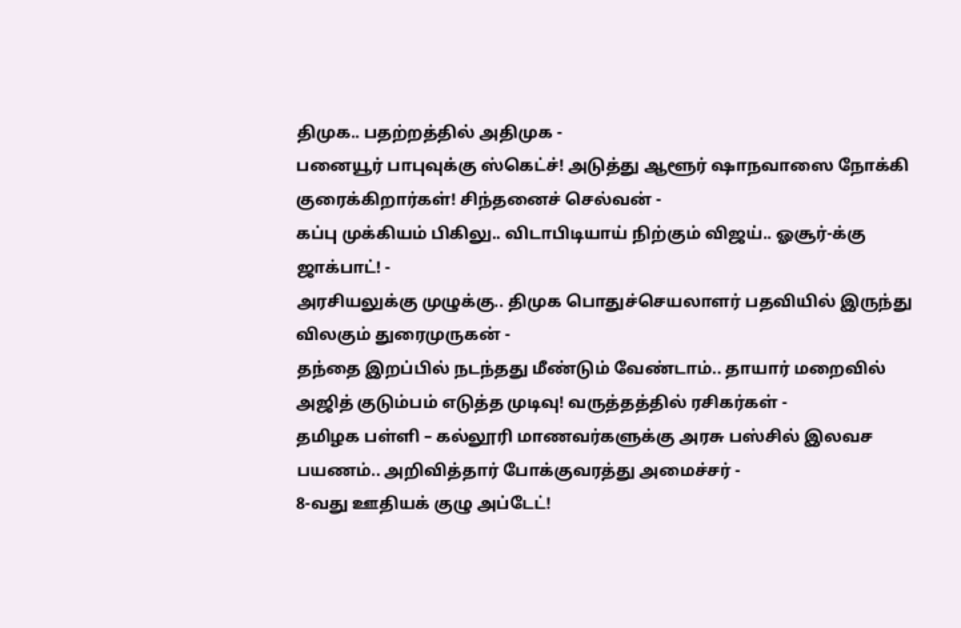திமுக.. பதற்றத்தில் அதிமுக -
பனையூர் பாபுவுக்கு ஸ்கெட்ச்! அடுத்து ஆளூர் ஷாநவாஸை நோக்கி குரைக்கிறார்கள்! சிந்தனைச் செல்வன் -
கப்பு முக்கியம் பிகிலு.. விடாபிடியாய் நிற்கும் விஜய்.. ஓசூர்-க்கு ஜாக்பாட்! -
அரசியலுக்கு முழுக்கு.. திமுக பொதுச்செயலாளர் பதவியில் இருந்து விலகும் துரைமுருகன் -
தந்தை இறப்பில் நடந்தது மீண்டும் வேண்டாம்.. தாயார் மறைவில் அஜித் குடும்பம் எடுத்த முடிவு! வருத்தத்தில் ரசிகர்கள் -
தமிழக பள்ளி – கல்லூரி மாணவர்களுக்கு அரசு பஸ்சில் இலவச பயணம்.. அறிவித்தார் போக்குவரத்து அமைச்சர் -
8-வது ஊதியக் குழு அப்டேட்!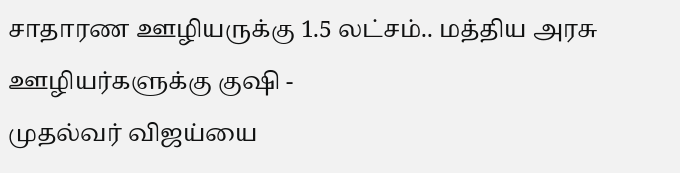சாதாரண ஊழியருக்கு 1.5 லட்சம்.. மத்திய அரசு ஊழியர்களுக்கு குஷி -
முதல்வர் விஜய்யை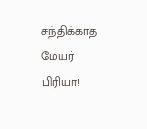சந்திக்காத மேயர் பிரியா!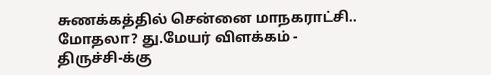சுணக்கத்தில் சென்னை மாநகராட்சி.. மோதலா? து.மேயர் விளக்கம் -
திருச்சி-க்கு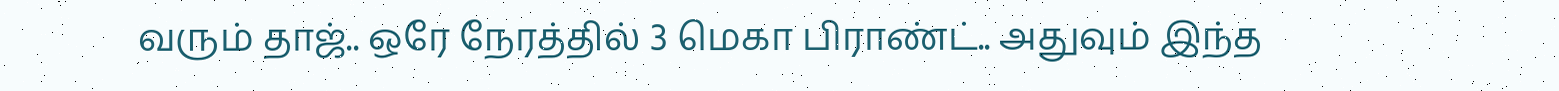வரும் தாஜ்.. ஒரே நேரத்தில் 3 மெகா பிராண்ட்.. அதுவும் இந்த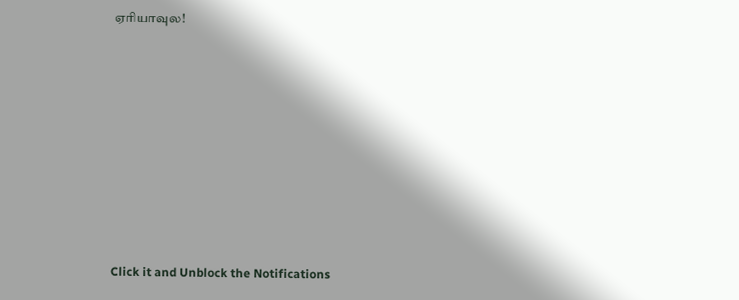ஏரியாவுல!












Click it and Unblock the Notifications